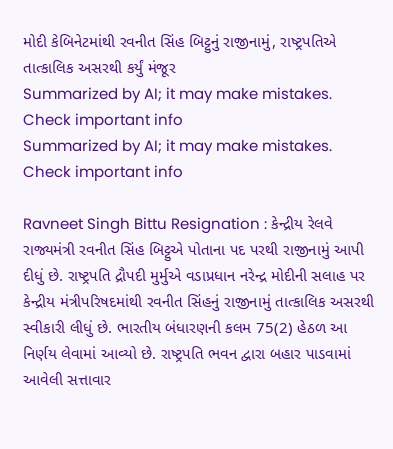મોદી કેબિનેટમાંથી રવનીત સિંહ બિટ્ટુનું રાજીનામું, રાષ્ટ્રપતિએ તાત્કાલિક અસરથી કર્યું મંજૂર
Summarized by AI; it may make mistakes. Check important info
Summarized by AI; it may make mistakes. Check important info

Ravneet Singh Bittu Resignation : કેન્દ્રીય રેલવે રાજ્યમંત્રી રવનીત સિંહ બિટ્ટુએ પોતાના પદ પરથી રાજીનામું આપી દીધું છે. રાષ્ટ્રપતિ દ્રૌપદી મુર્મુએ વડાપ્રધાન નરેન્દ્ર મોદીની સલાહ પર કેન્દ્રીય મંત્રીપરિષદમાંથી રવનીત સિંહનું રાજીનામું તાત્કાલિક અસરથી સ્વીકારી લીધું છે. ભારતીય બંધારણની કલમ 75(2) હેઠળ આ નિર્ણય લેવામાં આવ્યો છે. રાષ્ટ્રપતિ ભવન દ્વારા બહાર પાડવામાં આવેલી સત્તાવાર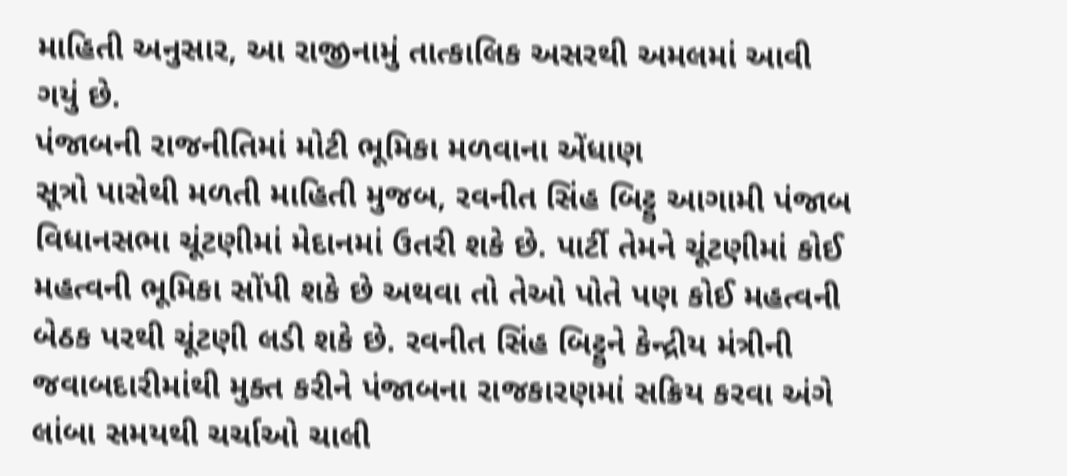માહિતી અનુસાર, આ રાજીનામું તાત્કાલિક અસરથી અમલમાં આવી ગયું છે.
પંજાબની રાજનીતિમાં મોટી ભૂમિકા મળવાના એંધાણ
સૂત્રો પાસેથી મળતી માહિતી મુજબ, રવનીત સિંહ બિટ્ટુ આગામી પંજાબ વિધાનસભા ચૂંટણીમાં મેદાનમાં ઉતરી શકે છે. પાર્ટી તેમને ચૂંટણીમાં કોઈ મહત્વની ભૂમિકા સોંપી શકે છે અથવા તો તેઓ પોતે પણ કોઈ મહત્વની બેઠક પરથી ચૂંટણી લડી શકે છે. રવનીત સિંહ બિટ્ટુને કેન્દ્રીય મંત્રીની જવાબદારીમાંથી મુક્ત કરીને પંજાબના રાજકારણમાં સક્રિય કરવા અંગે લાંબા સમયથી ચર્ચાઓ ચાલી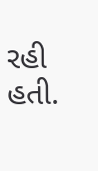રહી હતી.